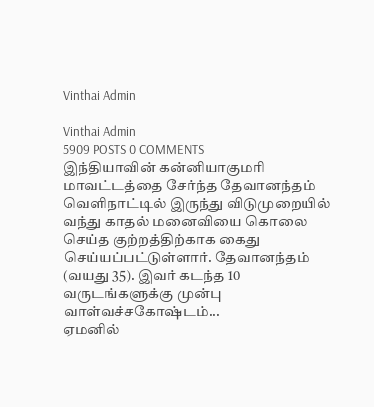Vinthai Admin

Vinthai Admin
5909 POSTS 0 COMMENTS
இந்தியாவின் கன்னியாகுமரி மாவட்டத்தை சேர்ந்த தேவானந்தம் வெளிநாட்டில் இருந்து விடுமுறையில் வந்து காதல் மனைவியை கொலை செய்த குற்றத்திற்காக கைது செய்யப்பட்டுள்ளார். தேவானந்தம் (வயது 35). இவர் கடந்த 10 வருடங்களுக்கு முன்பு வாள்வச்சகோஷ்டம்...
ஏமனில்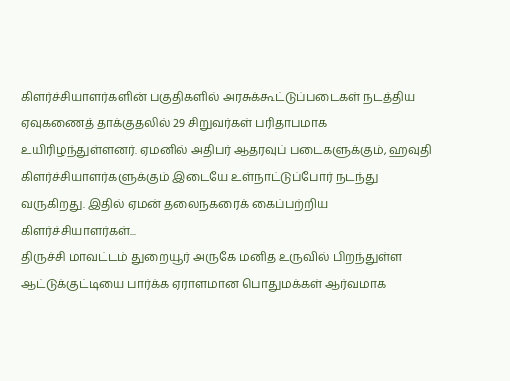கிளர்ச்சியாளர்களின் பகுதிகளில் அரசுக்கூட்டுப்படைகள் நடத்திய ஏவுகணைத் தாக்குதலில் 29 சிறுவர்கள் பரிதாபமாக உயிரிழந்துள்ளனர். ஏமனில் அதிபர் ஆதரவுப் படைகளுக்கும், ஹவுதி கிளர்ச்சியாளர்களுக்கும் இடையே உள்நாட்டுப்போர் நடந்து வருகிறது. இதில் ஏமன் தலைநகரைக் கைப்பற்றிய கிளர்ச்சியாளர்கள்...
திருச்சி மாவட்டம் துறையூர் அருகே மனித உருவில் பிறந்துள்ள ஆட்டுக்குட்டியை பார்க்க ஏராளமான பொதுமக்கள் ஆர்வமாக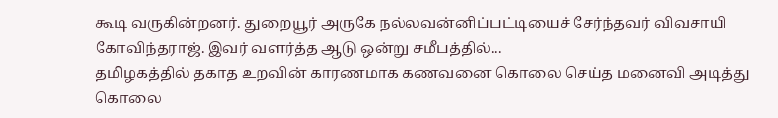கூடி வருகின்றனர். துறையூர் அருகே நல்லவன்னிப்பட்டியைச் சேர்ந்தவர் விவசாயி கோவிந்தராஜ். இவர் வளர்த்த ஆடு ஒன்று சமீபத்தில்...
தமிழகத்தில் தகாத உறவின் காரணமாக கணவனை கொலை செய்த மனைவி அடித்து கொலை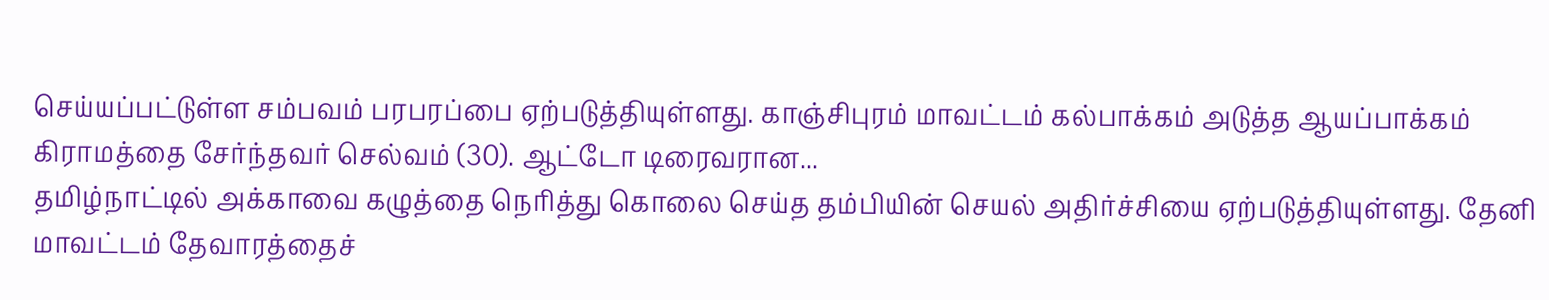செய்யப்பட்டுள்ள சம்பவம் பரபரப்பை ஏற்படுத்தியுள்ளது. காஞ்சிபுரம் மாவட்டம் கல்பாக்கம் அடுத்த ஆயப்பாக்கம் கிராமத்தை சேர்ந்தவர் செல்வம் (30). ஆட்டோ டிரைவரான...
தமிழ்நாட்டில் அக்காவை கழுத்தை நெரித்து கொலை செய்த தம்பியின் செயல் அதிர்ச்சியை ஏற்படுத்தியுள்ளது. தேனி மாவட்டம் தேவாரத்தைச்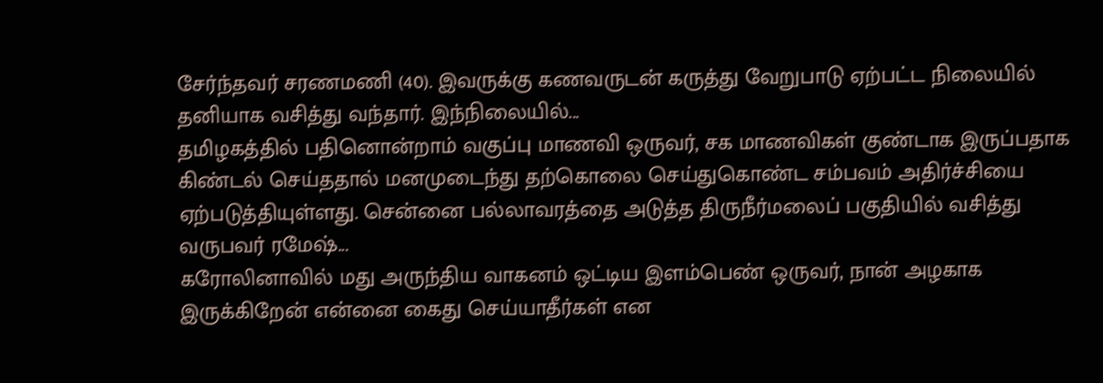சேர்ந்தவர் சரணமணி (40). இவருக்கு கணவருடன் கருத்து வேறுபாடு ஏற்பட்ட நிலையில் தனியாக வசித்து வந்தார். இந்நிலையில்...
தமிழகத்தில் பதினொன்றாம் வகுப்பு மாணவி ஒருவர், சக மாணவிகள் குண்டாக இருப்பதாக கிண்டல் செய்ததால் மனமுடைந்து தற்கொலை செய்துகொண்ட சம்பவம் அதிர்ச்சியை ஏற்படுத்தியுள்ளது. சென்னை பல்லாவரத்தை அடுத்த திருநீர்மலைப் பகுதியில் வசித்து வருபவர் ரமேஷ்...
கரோலினாவில் மது அருந்திய வாகனம் ஒட்டிய இளம்பெண் ஒருவர், நான் அழகாக இருக்கிறேன் என்னை கைது செய்யாதீர்கள் என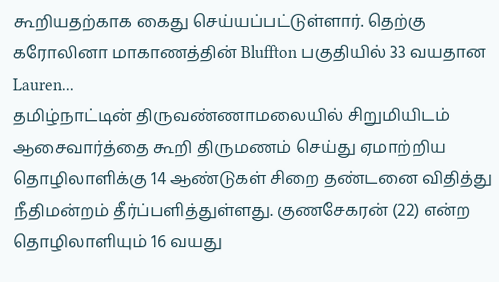கூறியதற்காக கைது செய்யப்பட்டுள்ளார். தெற்கு கரோலினா மாகாணத்தின் Bluffton பகுதியில் 33 வயதான Lauren...
தமிழ்நாட்டின் திருவண்ணாமலையில் சிறுமியிடம் ஆசைவார்த்தை கூறி திருமணம் செய்து ஏமாற்றிய தொழிலாளிக்கு 14 ஆண்டுகள் சிறை தண்டனை விதித்து நீதிமன்றம் தீர்ப்பளித்துள்ளது. குணசேகரன் (22) என்ற தொழிலாளியும் 16 வயது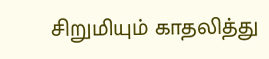சிறுமியும் காதலித்து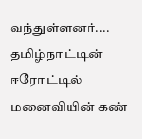வந்துள்ளனர்....
தமிழ்நாட்டின் ஈரோட்டில் மனைவியின் கண்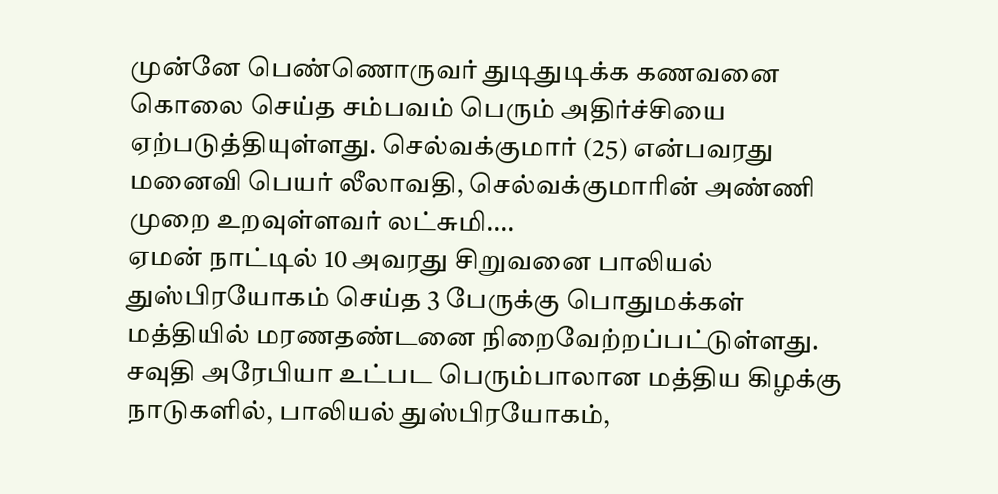முன்னே பெண்ணொருவர் துடிதுடிக்க கணவனை கொலை செய்த சம்பவம் பெரும் அதிர்ச்சியை ஏற்படுத்தியுள்ளது. செல்வக்குமார் (25) என்பவரது மனைவி பெயர் லீலாவதி, செல்வக்குமாரின் அண்ணி முறை உறவுள்ளவர் லட்சுமி....
ஏமன் நாட்டில் 10 அவரது சிறுவனை பாலியல் துஸ்பிரயோகம் செய்த 3 பேருக்கு பொதுமக்கள் மத்தியில் மரணதண்டனை நிறைவேற்றப்பட்டுள்ளது. சவுதி அரேபியா உட்பட பெரும்பாலான மத்திய கிழக்கு நாடுகளில், பாலியல் துஸ்பிரயோகம்,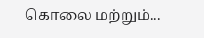கொலை மற்றும்...